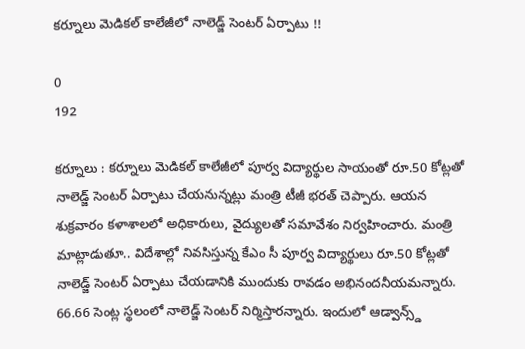కర్నూలు మెడికల్ కాలేజీలో నాలెడ్జ్ సెంటర్ ఏర్పాటు !!

0
192

కర్నూలు : కర్నూలు మెడికల్ కాలేజీలో పూర్వ విద్యార్థుల సాయంతో రూ.50 కోట్లతో నాలెడ్జ్ సెంటర్ ఏర్పాటు చేయనున్నట్లు మంత్రి టీజీ భరత్ చెప్పారు. ఆయన శుక్రవారం కళాశాలలో అధికారులు, వైద్యులతో సమావేశం నిర్వహించారు. మంత్రి మాట్లాడుతూ.. విదేశాల్లో నివసిస్తున్న కేఎం సీ పూర్వ విద్యార్థులు రూ.50 కోట్లతో నాలెడ్జ్ సెంటర్ ఏర్పాటు చేయడానికి ముందుకు రావడం అభినందనీయమన్నారు. 66.66 సెంట్ల స్థలంలో నాలెడ్జ్ సెంటర్ నిర్మిస్తారన్నారు. ఇందులో ఆడ్వాన్స్డ్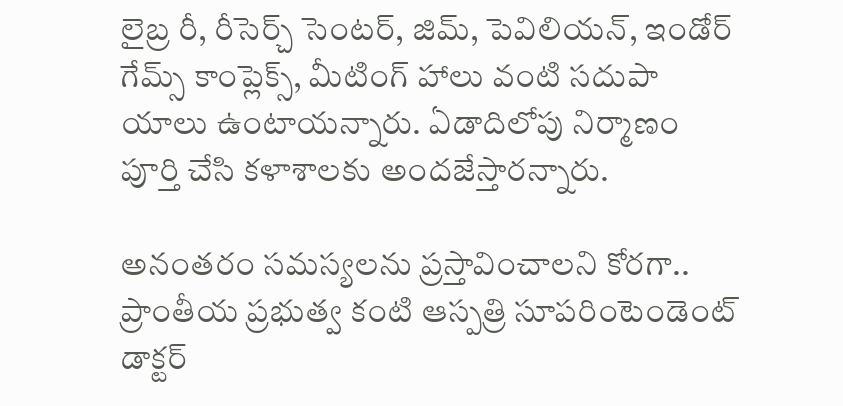లైబ్ర రీ, రీసెర్చ్ సెంటర్, జిమ్, పెవిలియన్, ఇండోర్ గేమ్స్ కాంప్లెక్స్, మీటింగ్ హాలు వంటి సదుపా యాలు ఉంటాయన్నారు. ఏడాదిలోపు నిర్మాణం పూర్తి చేసి కళాశాలకు అందజేస్తారన్నారు.

అనంతరం సమస్యలను ప్రస్తావించాలని కోరగా.. ప్రాంతీయ ప్రభుత్వ కంటి ఆస్పత్రి సూపరింటెండెంట్ డాక్టర్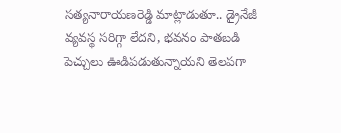సత్యనారాయణరెడ్డి మాట్లాడుతూ.. డ్రైనేజీ వ్యవస్థ సరిగ్గా లేదని, భవనం పాతబడి పెచ్చులు ఊడిపడుతున్నాయని తెలపగా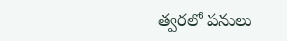త్వరలో పనులు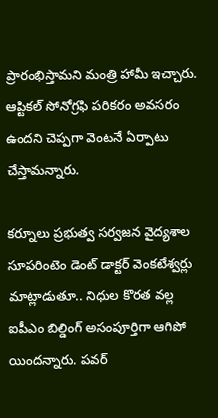ప్రారంభిస్తామని మంత్రి హామీ ఇచ్చారు. ఆప్టికల్ సోనోగ్రఫి పరికరం అవసరం ఉందని చెప్పగా వెంటనే ఏర్పాటు చేస్తామన్నారు.

కర్నూలు ప్రభుత్వ సర్వజన వైద్యశాల సూపరింటెం డెంట్ డాక్టర్ వెంకటేశ్వర్లు మాట్లాడుతూ.. నిధుల కొరత వల్ల ఐపీఎం బిల్డింగ్ అసంపూర్తిగా ఆగిపో యిందన్నారు. పవర్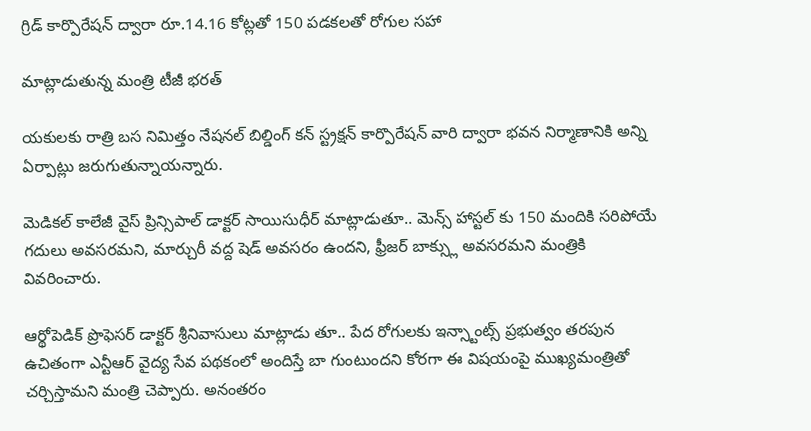గ్రిడ్ కార్పొరేషన్ ద్వారా రూ.14.16 కోట్లతో 150 పడకలతో రోగుల సహా

మాట్లాడుతున్న మంత్రి టీజీ భరత్

యకులకు రాత్రి బస నిమిత్తం నేషనల్ బిల్డింగ్ కన్ స్ట్రక్షన్ కార్పొరేషన్ వారి ద్వారా భవన నిర్మాణానికి అన్ని ఏర్పాట్లు జరుగుతున్నాయన్నారు.

మెడికల్ కాలేజీ వైస్ ప్రిన్సిపాల్ డాక్టర్ సాయిసుధీర్ మాట్లాడుతూ.. మెన్స్ హాస్టల్ కు 150 మందికి సరిపోయే గదులు అవసరమని, మార్చురీ వద్ద షెడ్ అవసరం ఉందని, ఫ్రీజర్ బాక్స్లు అవసరమని మంత్రికి వివరించారు.

ఆర్థోపెడిక్ ప్రొఫెసర్ డాక్టర్ శ్రీనివాసులు మాట్లాడు తూ.. పేద రోగులకు ఇన్స్టాంట్స్ ప్రభుత్వం తరపున ఉచితంగా ఎన్టీఆర్ వైద్య సేవ పథకంలో అందిస్తే బా గుంటుందని కోరగా ఈ విషయంపై ముఖ్యమంత్రితో చర్చిస్తామని మంత్రి చెప్పారు. అనంతరం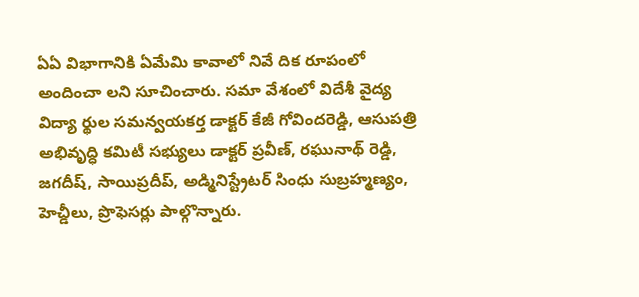ఏఏ విభాగానికి ఏమేమి కావాలో నివే దిక రూపంలో అందించా లని సూచించారు. సమా వేశంలో విదేశీ వైద్య విద్యా ర్థుల సమన్వయకర్త డాక్టర్ కేజీ గోవిందరెడ్డి, ఆసుపత్రి అభివృద్ధి కమిటీ సభ్యులు డాక్టర్ ప్రవీణ్, రఘునాథ్ రెడ్డి, జగదీష్, సాయిప్రదీప్, అడ్మినిస్ట్రేటర్ సింధు సుబ్రహ్మణ్యం, హెచ్డీలు, ప్రొఫెసర్లు పాల్గొన్నారు.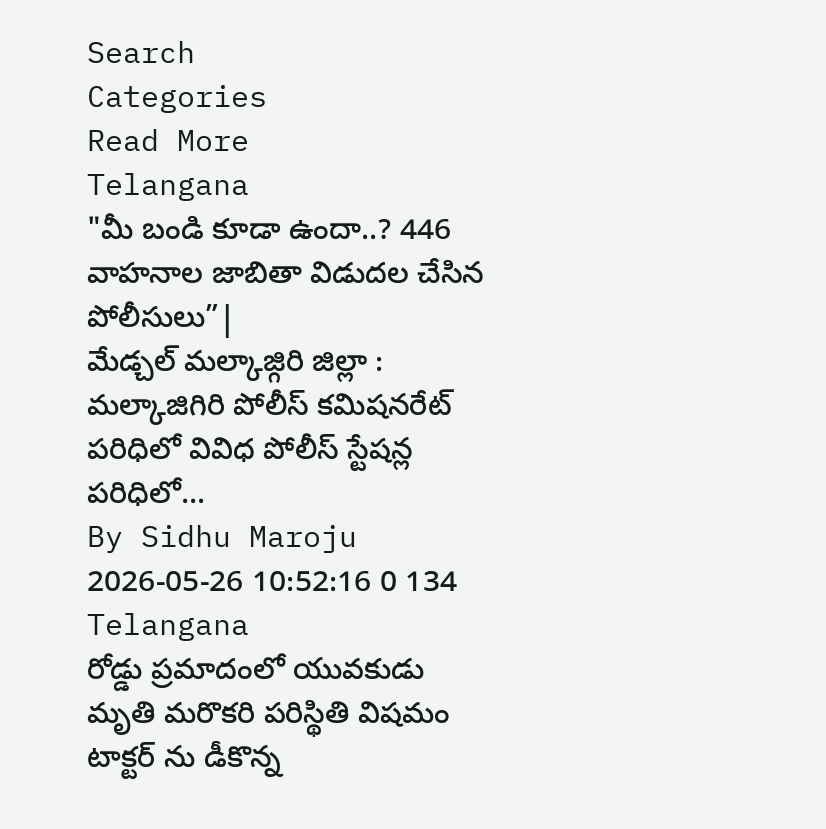Search
Categories
Read More
Telangana
"మీ బండి కూడా ఉందా..? 446 వాహనాల జాబితా విడుదల చేసిన పోలీసులు”|
మేడ్చల్ మల్కాజ్గిరి జిల్లా : మల్కాజిగిరి పోలీస్ కమిషనరేట్ పరిధిలో వివిధ పోలీస్ స్టేషన్ల పరిధిలో...
By Sidhu Maroju 2026-05-26 10:52:16 0 134
Telangana
రోడ్డు ప్రమాదంలో యువకుడు మృతి మరొకరి పరిస్థితి విషమం
టాక్టర్ ను డీకొన్న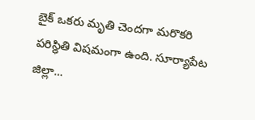బైక్ ఒకరు మృతి చెందగా మరొకరి పరిస్థితి విషమంగా ఉంది. సూర్యాపేట జిల్లా...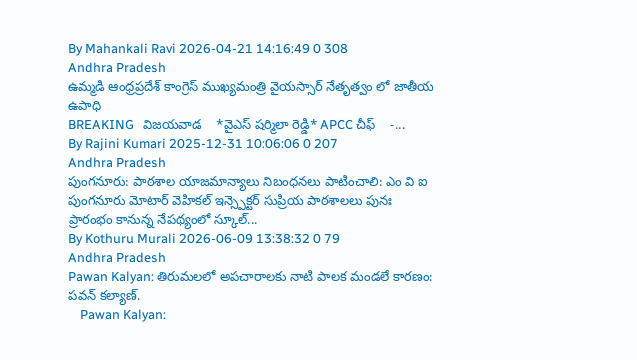By Mahankali Ravi 2026-04-21 14:16:49 0 308
Andhra Pradesh
ఉమ్మడి ఆంధ్రప్రదేశ్ కాంగ్రెస్ ముఖ్యమంత్రి వైయస్సార్ నేతృత్వం లో జాతీయ ఉపాధి
BREAKING   విజయవాడ    *వైఎస్ షర్మిలా రెడ్డి* APCC చీఫ్    -...
By Rajini Kumari 2025-12-31 10:06:06 0 207
Andhra Pradesh
పుంగనూరు: పాఠశాల యాజమాన్యాలు నిబంధనలు పాటించాలి: ఎం వి ఐ
పుంగనూరు మోటార్ వెహికల్ ఇన్స్పెక్టర్ సుప్రియ పాఠశాలలు పునః ప్రారంభం కానున్న నేపథ్యంలో స్కూల్...
By Kothuru Murali 2026-06-09 13:38:32 0 79
Andhra Pradesh
Pawan Kalyan: తిరుమలలో అపచారాలకు నాటి పాలక మండలే కారణం: పవన్ కల్యాణ్.
    Pawan Kalyan: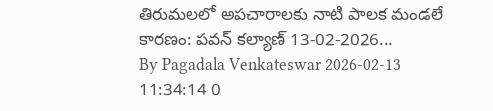తిరుమలలో అపచారాలకు నాటి పాలక మండలే కారణం: పవన్ కల్యాణ్ 13-02-2026...
By Pagadala Venkateswar 2026-02-13 11:34:14 0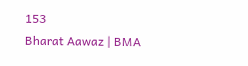153
Bharat Aawaz | BMA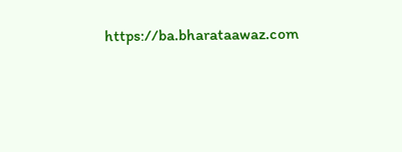https://ba.bharataawaz.com